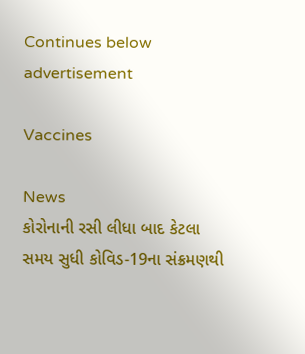Continues below advertisement

Vaccines

News
કોરોનાની રસી લીધા બાદ કેટલા સમય સુધી કોવિડ-19ના સંક્રમણથી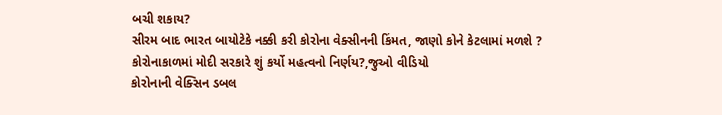બચી શકાય?
સીરમ બાદ ભારત બાયોટેકે નક્કી કરી કોરોના વેક્સીનની કિંમત, જાણો કોને કેટલામાં મળશે ?
કોરોનાકાળમાં મોદી સરકારે શું કર્યો મહત્વનો નિર્ણય?,જુઓ વીડિયો
કોરોનાની વેક્સિન ડબલ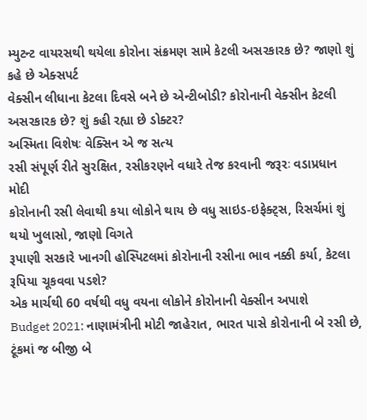મ્યુટન્ટ વાયરસથી થયેલા કોરોના સંક્રમણ સામે કેટલી અસરકારક છે? જાણો શું કહે છે એક્સપર્ટ
વેક્સીન લીધાના કેટલા દિવસે બને છે એન્ટીબોડી? કોરોનાની વેક્સીન કેટલી અસરકારક છે? શું કહી રહ્યા છે ડોક્ટર?
અસ્મિતા વિશેષઃ વેક્સિન એ જ સત્ય
રસી સંપૂર્ણ રીતે સુરક્ષિત, રસીકરણને વધારે તેજ કરવાની જરૂરઃ વડાપ્રધાન મોદી
કોરોનાની રસી લેવાથી કયા લોકોને થાય છે વધુ સાઇડ-ઇફેક્ટ્સ, રિસર્ચમાં શું થયો ખુલાસો, જાણો વિગતે
રૂપાણી સરકારે ખાનગી હોસ્પિટલમાં કોરોનાની રસીના ભાવ નક્કી કર્યા, કેટલા રૂપિયા ચૂકવવા પડશે?
એક માર્ચથી 60 વર્ષથી વધુ વયના લોકોને કોરોનાની વેક્સીન અપાશે
Budget 2021: નાણામંત્રીની મોટી જાહેરાત, ભારત પાસે કોરોનાની બે રસી છે, ટૂંકમાં જ બીજી બે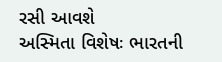રસી આવશે
અસ્મિતા વિશેષઃ ભારતની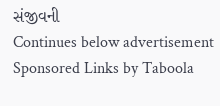સંજીવની
Continues below advertisement
Sponsored Links by Taboola